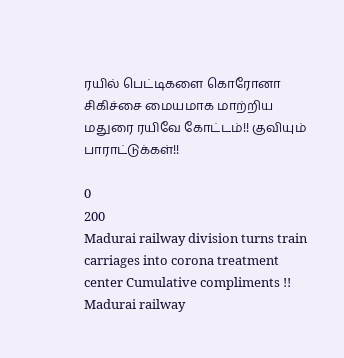ரயில் பெட்டிகளை கொரோனா சிகிச்சை மையமாக மாற்றிய மதுரை ரயிவே கோட்டம்!! குவியும் பாராட்டுக்கள்!!

0
200
Madurai railway division turns train carriages into corona treatment center Cumulative compliments !!
Madurai railway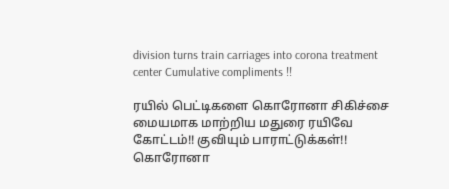division turns train carriages into corona treatment center Cumulative compliments !!

ரயில் பெட்டிகளை கொரோனா சிகிச்சை மையமாக மாற்றிய மதுரை ரயிவே கோட்டம்!! குவியும் பாராட்டுக்கள்!!
கொரோனா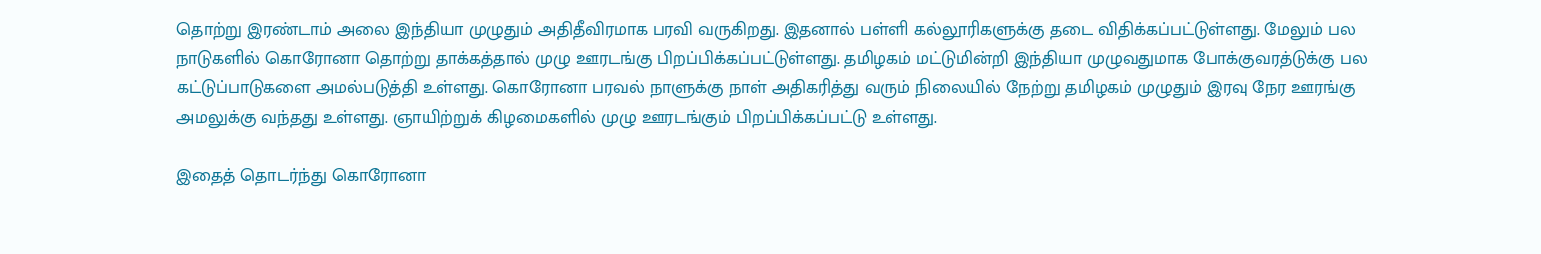தொற்று இரண்டாம் அலை இந்தியா முழுதும் அதிதீவிரமாக பரவி வருகிறது. இதனால் பள்ளி கல்லூரிகளுக்கு தடை விதிக்கப்பட்டுள்ளது. மேலும் பல நாடுகளில் கொரோனா தொற்று தாக்கத்தால் முழு ஊரடங்கு பிறப்பிக்கப்பட்டுள்ளது. தமிழகம் மட்டுமின்றி இந்தியா முழுவதுமாக போக்குவரத்டுக்கு பல கட்டுப்பாடுகளை அமல்படுத்தி உள்ளது. கொரோனா பரவல் நாளுக்கு நாள் அதிகரித்து வரும் நிலையில் நேற்று தமிழகம் முழுதும் இரவு நேர ஊரங்கு அமலுக்கு வந்தது உள்ளது. ஞாயிற்றுக் கிழமைகளில் முழு ஊரடங்கும் பிறப்பிக்கப்பட்டு உள்ளது.

இதைத் தொடர்ந்து கொரோனா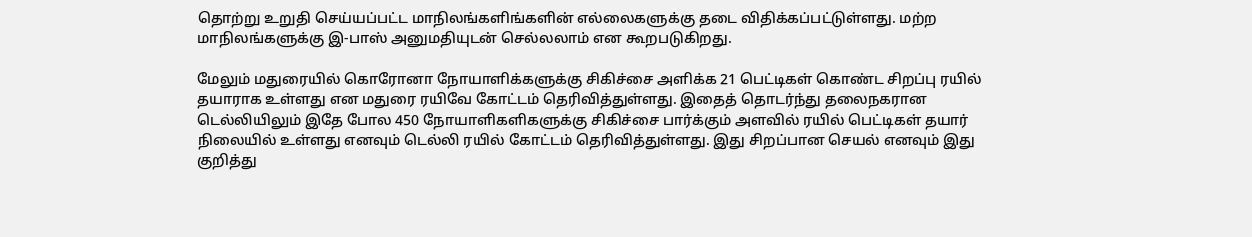தொற்று உறுதி செய்யப்பட்ட மாநிலங்களிங்களின் எல்லைகளுக்கு தடை விதிக்கப்பட்டுள்ளது. மற்ற மாநிலங்களுக்கு இ-பாஸ் அனுமதியுடன் செல்லலாம் என கூறபடுகிறது.

மேலும் மதுரையில் கொரோனா நோயாளிக்களுக்கு சிகிச்சை அளிக்க 21 பெட்டிகள் கொண்ட சிறப்பு ரயில் தயாராக உள்ளது என மதுரை ரயிவே கோட்டம் தெரிவித்துள்ளது. இதைத் தொடர்ந்து தலைநகரான டெல்லியிலும் இதே போல 450 நோயாளிகளிகளுக்கு சிகிச்சை பார்க்கும் அளவில் ரயில் பெட்டிகள் தயார் நிலையில் உள்ளது எனவும் டெல்லி ரயில் கோட்டம் தெரிவித்துள்ளது. இது சிறப்பான செயல் எனவும் இது குறித்து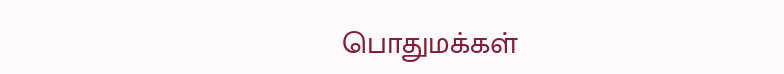பொதுமக்கள்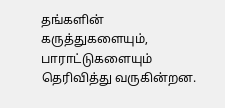தங்களின் கருத்துகளையும், பாராட்டுகளையும் தெரிவித்து வருகின்றன.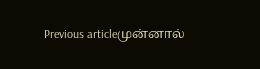Previous articleமுன்னால்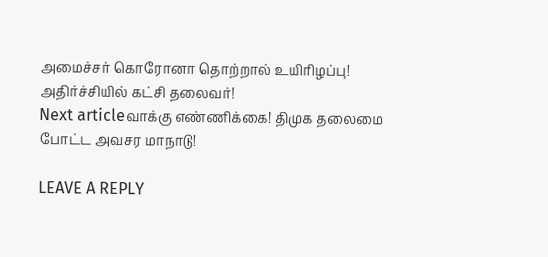அமைச்சர் கொரோனா தொற்றால் உயிரிழப்பு! அதிர்ச்சியில் கட்சி தலைவர்!
Next articleவாக்கு எண்ணிக்கை! திமுக தலைமை போட்ட அவசர மாநாடு!

LEAVE A REPLY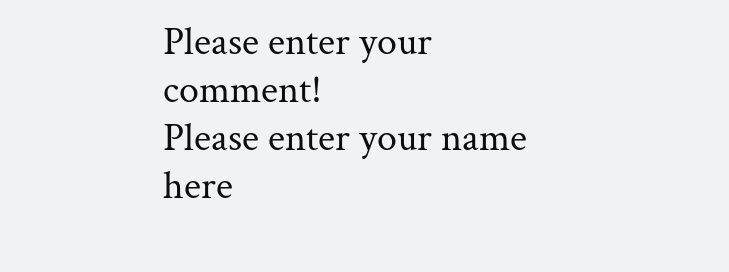Please enter your comment!
Please enter your name here